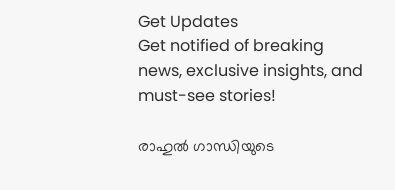Get Updates
Get notified of breaking news, exclusive insights, and must-see stories!

രാഹുല്‍ ഗാന്ധിയുടെ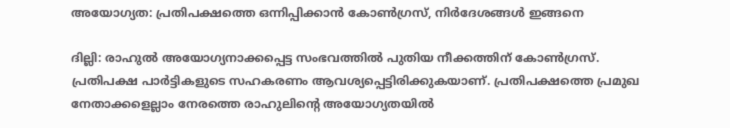അയോഗ്യത: പ്രതിപക്ഷത്തെ ഒന്നിപ്പിക്കാന്‍ കോണ്‍ഗ്രസ്, നിര്‍ദേശങ്ങള്‍ ഇങ്ങനെ

ദില്ലി: രാഹുല്‍ അയോഗ്യനാക്കപ്പെട്ട സംഭവത്തില്‍ പുതിയ നീക്കത്തിന് കോണ്‍ഗ്രസ്. പ്രതിപക്ഷ പാര്‍ട്ടികളുടെ സഹകരണം ആവശ്യപ്പെട്ടിരിക്കുകയാണ്. പ്രതിപക്ഷത്തെ പ്രമുഖ നേതാക്കളെല്ലാം നേരത്തെ രാഹുലിന്റെ അയോഗ്യതയില്‍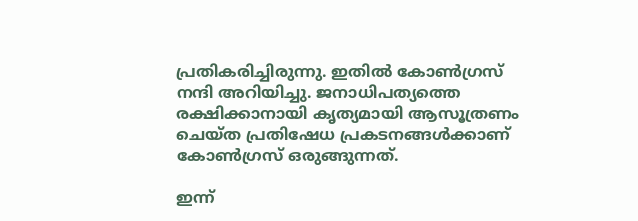പ്രതികരിച്ചിരുന്നു. ഇതില്‍ കോണ്‍ഗ്രസ് നന്ദി അറിയിച്ചു. ജനാധിപത്യത്തെ രക്ഷിക്കാനായി കൃത്യമായി ആസൂത്രണം ചെയ്ത പ്രതിഷേധ പ്രകടനങ്ങള്‍ക്കാണ് കോണ്‍ഗ്രസ് ഒരുങ്ങുന്നത്.

ഇന്ന്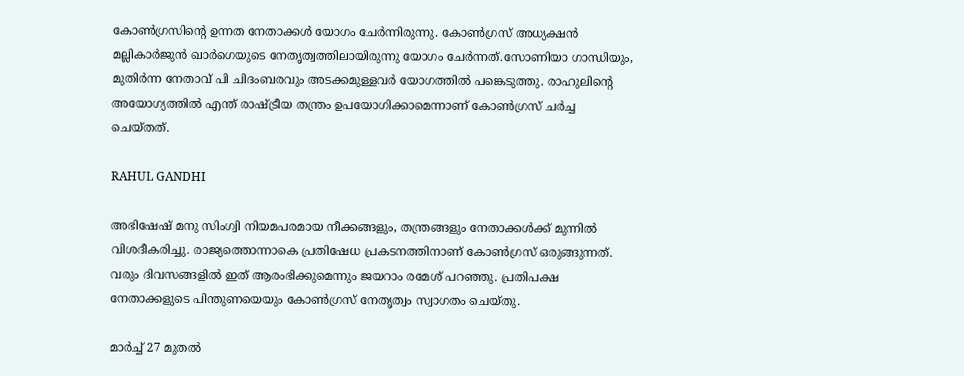കോണ്‍ഗ്രസിന്റെ ഉന്നത നേതാക്കള്‍ യോഗം ചേര്‍ന്നിരുന്നു. കോണ്‍ഗ്രസ് അധ്യക്ഷന്‍ മല്ലികാര്‍ജുന്‍ ഖാര്‍ഗെയുടെ നേതൃത്വത്തിലായിരുന്നു യോഗം ചേര്‍ന്നത്.സോണിയാ ഗാന്ധിയും, മുതിര്‍ന്ന നേതാവ് പി ചിദംബരവും അടക്കമുള്ളവര്‍ യോഗത്തില്‍ പങ്കെടുത്തു. രാഹുലിന്റെ അയോഗ്യത്തില്‍ എന്ത് രാഷ്ട്രീയ തന്ത്രം ഉപയോഗിക്കാമെന്നാണ് കോണ്‍ഗ്രസ് ചര്‍ച്ച ചെയ്തത്.

RAHUL GANDHI

അഭിഷേഷ് മനു സിംഗ്വി നിയമപരമായ നീക്കങ്ങളും, തന്ത്രങ്ങളും നേതാക്കള്‍ക്ക് മുന്നില്‍ വിശദീകരിച്ചു. രാജ്യത്തൊന്നാകെ പ്രതിഷേധ പ്രകടനത്തിനാണ് കോണ്‍ഗ്രസ് ഒരുങ്ങുന്നത്. വരും ദിവസങ്ങളില്‍ ഇത് ആരംഭിക്കുമെന്നും ജയറാം രമേശ് പറഞ്ഞു. പ്രതിപക്ഷ നേതാക്കളുടെ പിന്തുണയെയും കോണ്‍ഗ്രസ് നേതൃത്വം സ്വാഗതം ചെയ്തു.

മാര്‍ച്ച് 27 മുതല്‍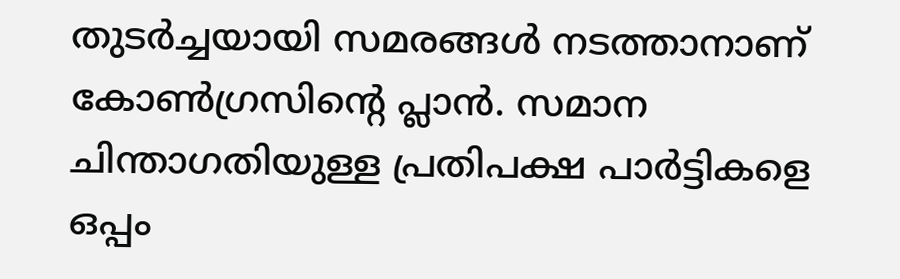തുടര്‍ച്ചയായി സമരങ്ങള്‍ നടത്താനാണ് കോണ്‍ഗ്രസിന്റെ പ്ലാന്‍. സമാന ചിന്താഗതിയുള്ള പ്രതിപക്ഷ പാര്‍ട്ടികളെ ഒപ്പം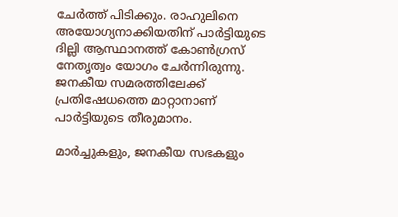ചേര്‍ത്ത് പിടിക്കും. രാഹുലിനെ അയോഗ്യനാക്കിയതിന് പാര്‍ട്ടിയുടെ ദില്ലി ആസ്ഥാനത്ത് കോണ്‍ഗ്രസ് നേതൃത്വം യോഗം ചേര്‍ന്നിരുന്നു. ജനകീയ സമരത്തിലേക്ക് പ്രതിഷേധത്തെ മാറ്റാനാണ് പാര്‍ട്ടിയുടെ തീരുമാനം.

മാര്‍ച്ചുകളും, ജനകീയ സഭകളും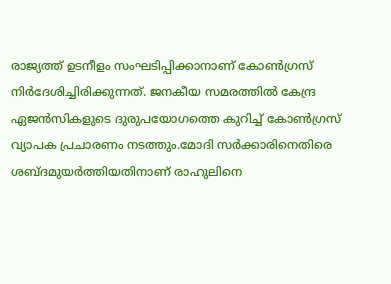രാജ്യത്ത് ഉടനീളം സംഘടിപ്പിക്കാനാണ് കോണ്‍ഗ്രസ് നിര്‍ദേശിച്ചിരിക്കുന്നത്. ജനകീയ സമരത്തില്‍ കേന്ദ്ര ഏജന്‍സികളുടെ ദുരുപയോഗത്തെ കുറിച്ച് കോണ്‍ഗ്രസ് വ്യാപക പ്രചാരണം നടത്തും.മോദി സര്‍ക്കാരിനെതിരെ ശബ്ദമുയര്‍ത്തിയതിനാണ് രാഹുലിനെ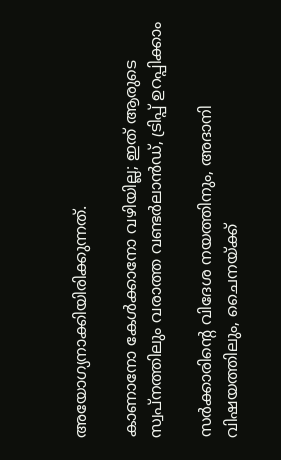അയോഗ്യനാക്കിയിരിക്കുന്നത്.

കാണാനോ കേള്‍ക്കാനോ വഴിയില്ല; ഇത് ആരുടെ സ്വപ്‌നത്തിലും വരാത്ത വണ്ടര്‍ലാന്‍ഡ്, ട്രിപ്പ് ഉറപ്പിക്കാം

സര്‍ക്കാരിന്റെ വിദേശ നയത്തിനും, അദാനി വിഷയത്തിലും, ചൈനയ്ക്ക്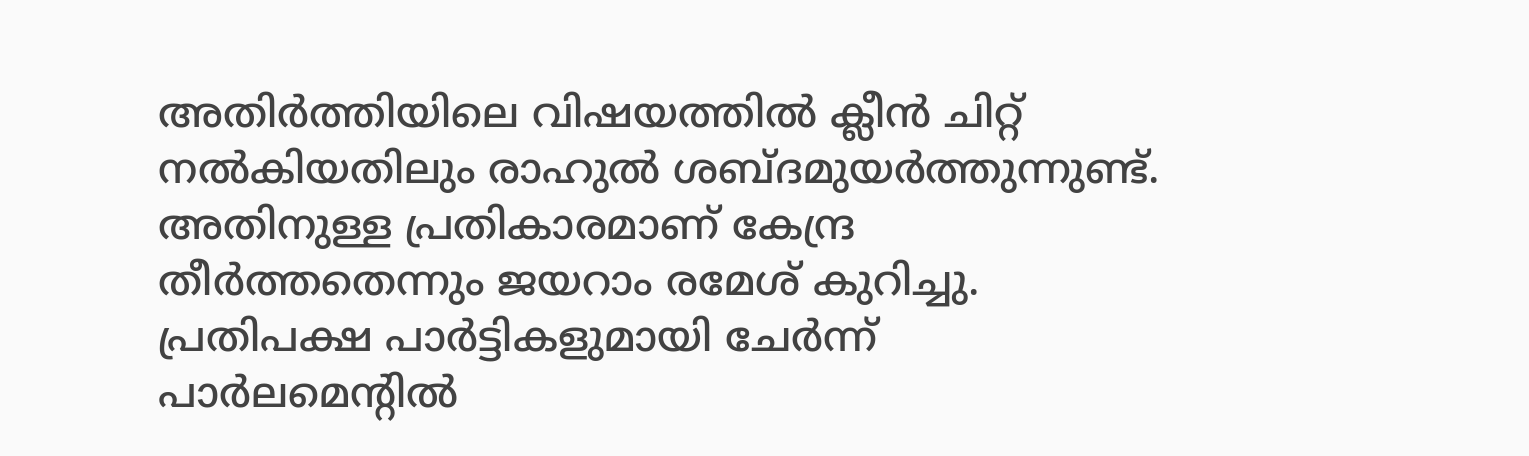അതിര്‍ത്തിയിലെ വിഷയത്തില്‍ ക്ലീന്‍ ചിറ്റ് നല്‍കിയതിലും രാഹുല്‍ ശബ്ദമുയര്‍ത്തുന്നുണ്ട്. അതിനുള്ള പ്രതികാരമാണ് കേന്ദ്ര തീര്‍ത്തതെന്നും ജയറാം രമേശ് കുറിച്ചു. പ്രതിപക്ഷ പാര്‍ട്ടികളുമായി ചേര്‍ന്ന് പാര്‍ലമെന്റില്‍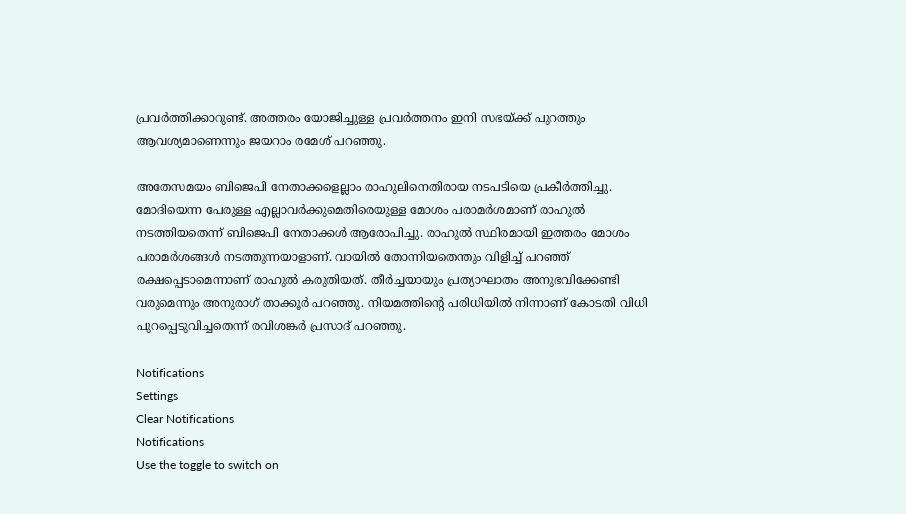പ്രവര്‍ത്തിക്കാറുണ്ട്. അത്തരം യോജിച്ചുള്ള പ്രവര്‍ത്തനം ഇനി സഭയ്ക്ക് പുറത്തും ആവശ്യമാണെന്നും ജയറാം രമേശ് പറഞ്ഞു.

അതേസമയം ബിജെപി നേതാക്കളെല്ലാം രാഹുലിനെതിരായ നടപടിയെ പ്രകീര്‍ത്തിച്ചു. മോദിയെന്ന പേരുള്ള എല്ലാവര്‍ക്കുമെതിരെയുള്ള മോശം പരാമര്‍ശമാണ് രാഹുല്‍ നടത്തിയതെന്ന് ബിജെപി നേതാക്കള്‍ ആരോപിച്ചു. രാഹുല്‍ സ്ഥിരമായി ഇത്തരം മോശം പരാമര്‍ശങ്ങള്‍ നടത്തുന്നയാളാണ്. വായില്‍ തോന്നിയതെന്തും വിളിച്ച് പറഞ്ഞ് രക്ഷപ്പെടാമെന്നാണ് രാഹുല്‍ കരുതിയത്. തീര്‍ച്ചയായും പ്രത്യാഘാതം അനുഭവിക്കേണ്ടി വരുമെന്നും അനുരാഗ് താക്കൂര്‍ പറഞ്ഞു. നിയമത്തിന്റെ പരിധിയില്‍ നിന്നാണ് കോടതി വിധി പുറപ്പെടുവിച്ചതെന്ന് രവിശങ്കര്‍ പ്രസാദ് പറഞ്ഞു.

Notifications
Settings
Clear Notifications
Notifications
Use the toggle to switch on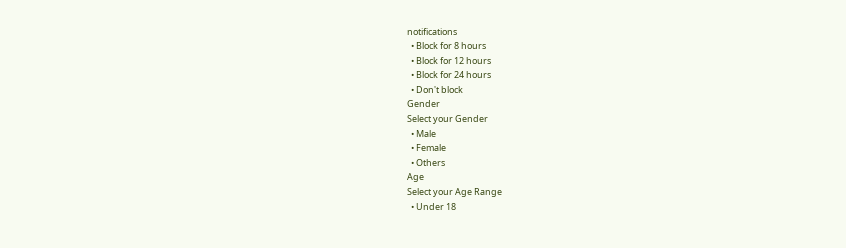notifications
  • Block for 8 hours
  • Block for 12 hours
  • Block for 24 hours
  • Don't block
Gender
Select your Gender
  • Male
  • Female
  • Others
Age
Select your Age Range
  • Under 18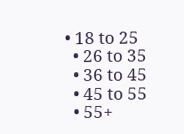• 18 to 25
  • 26 to 35
  • 36 to 45
  • 45 to 55
  • 55+